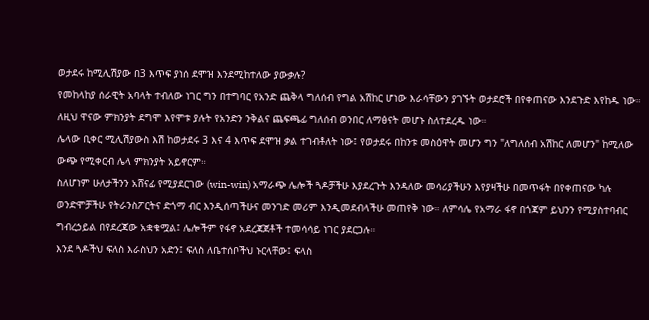ወታደሩ ከሚሊሽያው በ3 እጥፍ ያነሰ ደሞዝ እንደሚከተለው ያውቃሉ?
የመከላከያ ሰራዊት አባላት ተብለው ነገር ግን በተግባር የአንድ ጨቅላ ግለሰብ የግል አሽከር ሆነው እራሳቸውን ያገኙት ወታደሮች በየቀጠናው እንደጉድ እየከዱ ነው። ለዚህ ዋናው ምክንያት ደግሞ እየሞቱ ያሉት የአንድን ንቅልና ጨፍጫፊ ግለሰብ ወንበር ለማፅናት መሆኑ ስለተደረዱ ነው።
ሌላው ቢቀር ሚሊሽያውስ እሽ ከወታደሩ 3 እና 4 እጥፍ ደሞዝ ቃል ተገብቶለት ነው፤ የወታደሩ በከንቱ መስዕዋት መሆን ግን "ለግለሰብ አሽከር ለመሆን" ከሚለው ውጭ የሚቀርብ ሌላ ምክንያት አይኖርም።
ስለሆነም ሁለታችንን አሸናፊ የሚያደርገው (win-win) አማራጭ ሌሎች ጓዶቻችሁ እያደረጉት እንዳለው መሳሪያችሁን እየያዛችሁ በመጥፋት በየቀጠናው ካሉ ወንድሞቻችሁ የትራንስፖርትና ድጎማ ብር እንዲሰጣችሁና መንገድ መሪም እንዲመደብላችሁ መጠየቅ ነው። ለምሳሌ የአማራ ፋኖ በጎጃም ይህንን የሚያስተባብር ግብረኃይል በየደረጃው አቋቁሟል፤ ሌሎችም የፋኖ አደረጃጀቶች ተመሳሳይ ነገር ያደርጋሉ።
እንደ ጓዶችህ ፍለስ እራስህን አድን፤ ፍለስ ለቤተሰቦችህ ኑርላቸው፤ ፍላስ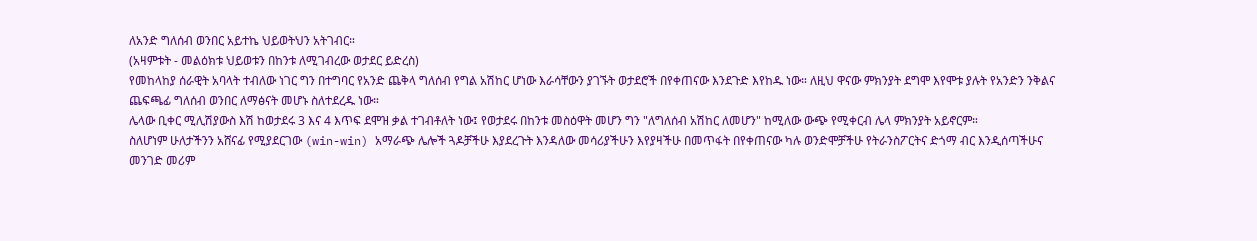ለአንድ ግለሰብ ወንበር አይተኬ ህይወትህን አትገብር።
(አዛምቱት - መልዕክቱ ህይወቱን በከንቱ ለሚገብረው ወታደር ይድረስ)
የመከላከያ ሰራዊት አባላት ተብለው ነገር ግን በተግባር የአንድ ጨቅላ ግለሰብ የግል አሽከር ሆነው እራሳቸውን ያገኙት ወታደሮች በየቀጠናው እንደጉድ እየከዱ ነው። ለዚህ ዋናው ምክንያት ደግሞ እየሞቱ ያሉት የአንድን ንቅልና ጨፍጫፊ ግለሰብ ወንበር ለማፅናት መሆኑ ስለተደረዱ ነው።
ሌላው ቢቀር ሚሊሽያውስ እሽ ከወታደሩ 3 እና 4 እጥፍ ደሞዝ ቃል ተገብቶለት ነው፤ የወታደሩ በከንቱ መስዕዋት መሆን ግን "ለግለሰብ አሽከር ለመሆን" ከሚለው ውጭ የሚቀርብ ሌላ ምክንያት አይኖርም።
ስለሆነም ሁለታችንን አሸናፊ የሚያደርገው (win-win) አማራጭ ሌሎች ጓዶቻችሁ እያደረጉት እንዳለው መሳሪያችሁን እየያዛችሁ በመጥፋት በየቀጠናው ካሉ ወንድሞቻችሁ የትራንስፖርትና ድጎማ ብር እንዲሰጣችሁና መንገድ መሪም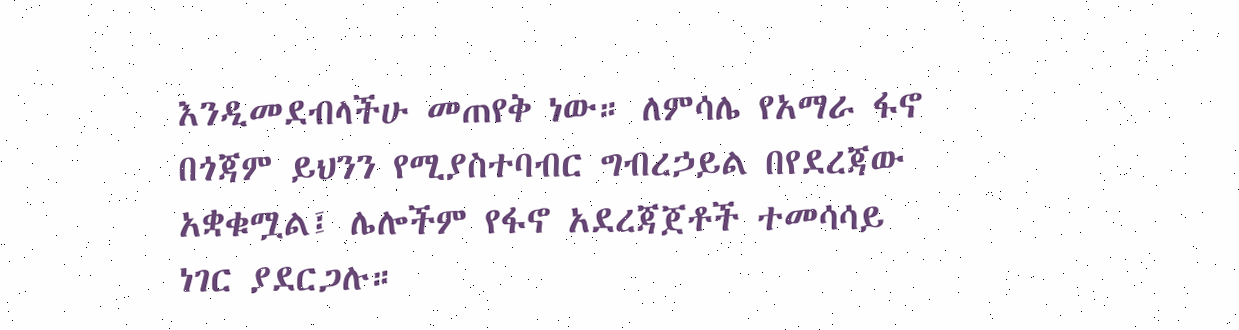እንዲመደብላችሁ መጠየቅ ነው። ለምሳሌ የአማራ ፋኖ በጎጃም ይህንን የሚያስተባብር ግብረኃይል በየደረጃው አቋቁሟል፤ ሌሎችም የፋኖ አደረጃጀቶች ተመሳሳይ ነገር ያደርጋሉ።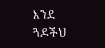እንደ ጓዶችህ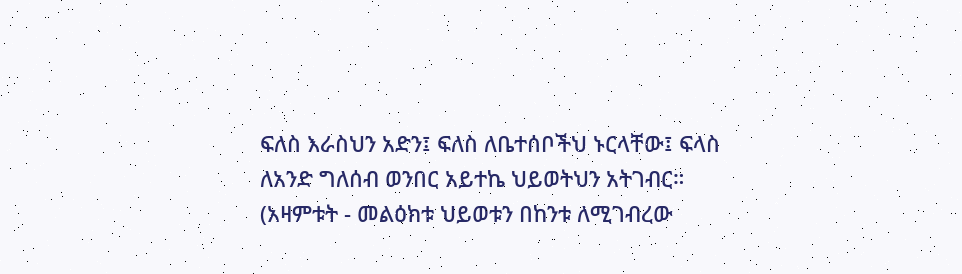ፍለስ እራስህን አድን፤ ፍለስ ለቤተሰቦችህ ኑርላቸው፤ ፍላስ ለአንድ ግለሰብ ወንበር አይተኬ ህይወትህን አትገብር።
(አዛምቱት - መልዕክቱ ህይወቱን በከንቱ ለሚገብረው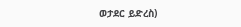ወታደር ይድረስ)